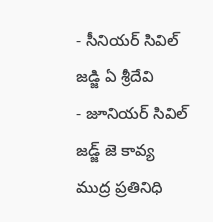- సీనియర్ సివిల్ జడ్జి ఏ శ్రీదేవి
- జూనియర్ సివిల్ జడ్జ్ జె కావ్య
ముద్ర ప్రతినిధి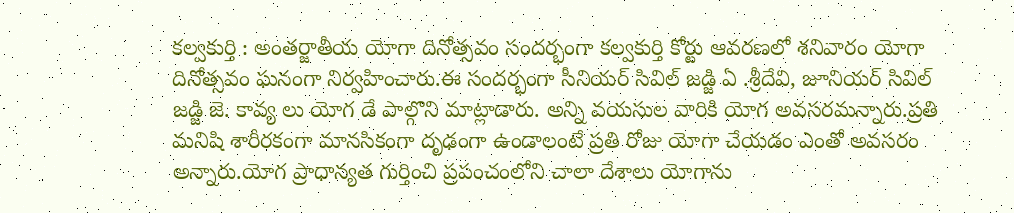కల్వకుర్తి : అంతర్జాతీయ యోగా దినోత్సవం సందర్భంగా కల్వకుర్తి కోర్టు ఆవరణలో శనివారం యోగా దినోత్సవం ఘనంగా నిర్వహించారు.ఈ సందర్భంగా సీనియర్ సివిల్ జడ్జి ఏ .శ్రీదేవి, జూనియర్ సివిల్ జడ్జి జె. కావ్య లు యోగ డే పాల్గొని మాట్లాడారు. అన్ని వయసుల వారికి యోగ అవసరమన్నారు.ప్రతి మనిషి శారీరకంగా మానసికంగా దృఢంగా ఉండాలంటే ప్రతి రోజు యోగా చేయడం ఎంతో అవసరం అన్నారు.యోగ ప్రాధాన్యత గుర్తించి ప్రపంచంలోని చాలా దేశాలు యోగాను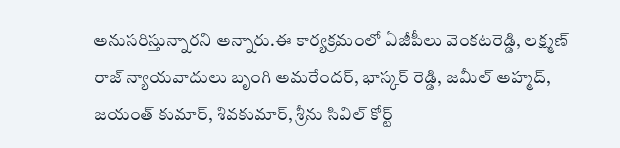అనుసరిస్తున్నారని అన్నారు.ఈ కార్యక్రమంలో ఏజీపీలు వెంకటరెడ్డి, లక్ష్మణ్ రాజ్ న్యాయవాదులు బృంగి అమరేందర్, భాస్కర్ రెడ్డి, జమీల్ అహ్మద్, జయంత్ కుమార్, శివకుమార్, శ్రీను సివిల్ కోర్ట్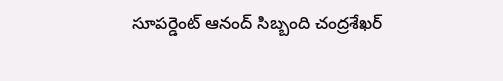సూపర్డెంట్ ఆనంద్ సిబ్బంది చంద్రశేఖర్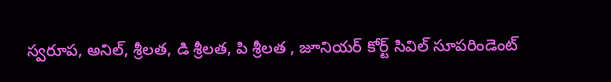స్వరూప, అనిల్, శ్రీలత, డి శ్రీలత, పి శ్రీలత , జూనియర్ కోర్ట్ సివిల్ సూపరిండెంట్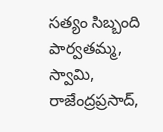సత్యం సిబ్బంది పార్వతమ్మ, స్వామి, రాజేంద్రప్రసాద్,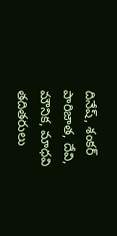దినేష్, శంకర్ పారిజాత, దేవి, మౌనిక, మాధవి తదితరులు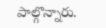పాల్గొన్నారు.